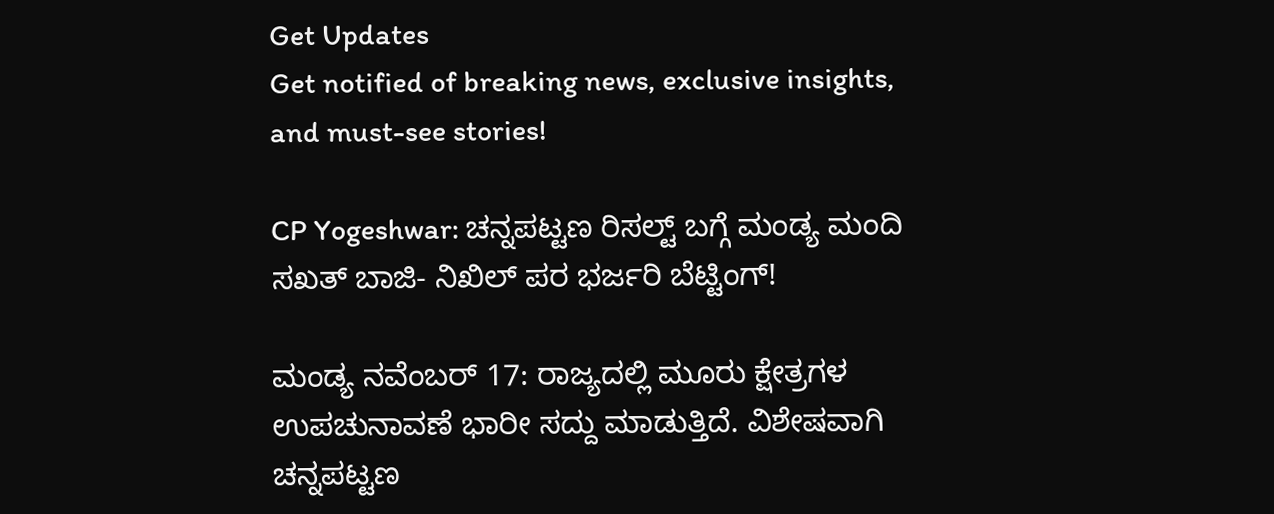Get Updates
Get notified of breaking news, exclusive insights, and must-see stories!

CP Yogeshwar: ಚನ್ನಪಟ್ಟಣ ರಿಸಲ್ಟ್ ಬಗ್ಗೆ ಮಂಡ್ಯ ಮಂದಿ ಸಖತ್ ಬಾಜಿ- ನಿಖಿಲ್ ಪರ ಭರ್ಜರಿ ಬೆಟ್ಟಿಂಗ್!

ಮಂಡ್ಯ ನವೆಂಬರ್ 17: ರಾಜ್ಯದಲ್ಲಿ ಮೂರು ಕ್ಷೇತ್ರಗಳ ಉಪಚುನಾವಣೆ ಭಾರೀ ಸದ್ದು ಮಾಡುತ್ತಿದೆ. ವಿಶೇಷವಾಗಿ ಚನ್ನಪಟ್ಟಣ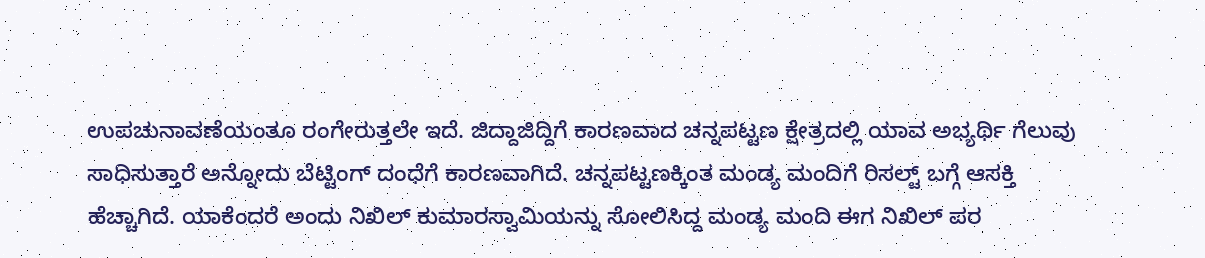ಉಪಚುನಾವಣೆಯಂತೂ ರಂಗೇರುತ್ತಲೇ ಇದೆ. ಜಿದ್ದಾಜಿದ್ದಿಗೆ ಕಾರಣವಾದ ಚನ್ನಪಟ್ಟಣ ಕ್ಷೇತ್ರದಲ್ಲಿ ಯಾವ ಅಭ್ಯರ್ಥಿ ಗೆಲುವು ಸಾಧಿಸುತ್ತಾರೆ ಅನ್ನೋದು ಬೆಟ್ಟಿಂಗ್ ದಂಧೆಗೆ ಕಾರಣವಾಗಿದೆ. ಚನ್ನಪಟ್ಟಣಕ್ಕಿಂತ ಮಂಡ್ಯ ಮಂದಿಗೆ ರಿಸಲ್ಟ್‌ ಬಗ್ಗೆ ಆಸಕ್ತಿ ಹೆಚ್ಚಾಗಿದೆ. ಯಾಕೆಂದರೆ ಅಂದು ನಿಖಿಲ್ ಕುಮಾರಸ್ವಾಮಿಯನ್ನು ಸೋಲಿಸಿದ್ದ ಮಂಡ್ಯ ಮಂದಿ ಈಗ ನಿಖಿಲ್ ಪರ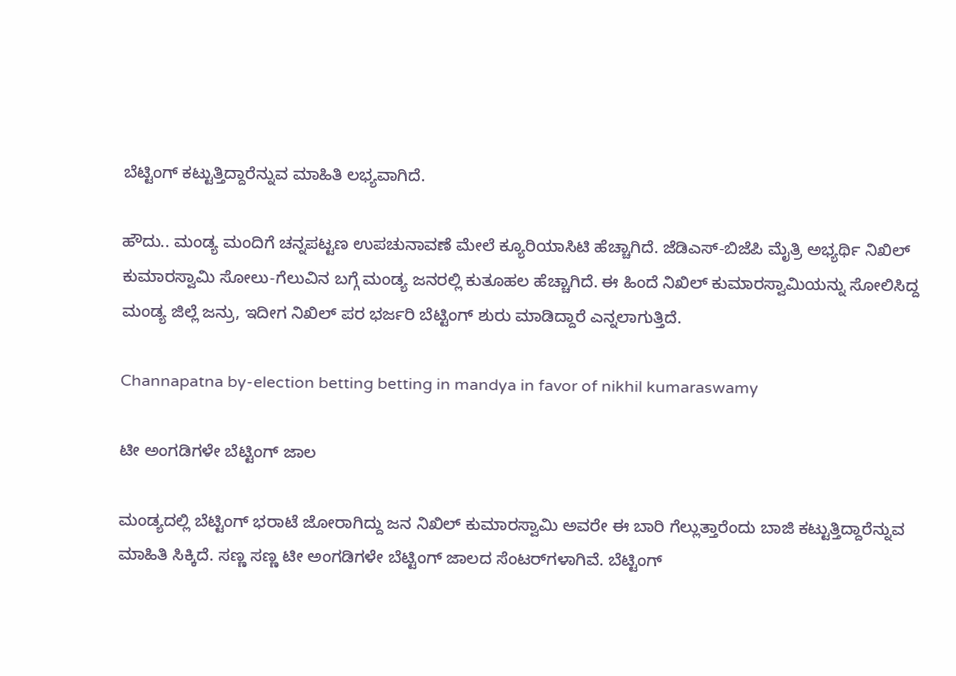ಬೆಟ್ಟಿಂಗ್ ಕಟ್ಟುತ್ತಿದ್ದಾರೆನ್ನುವ ಮಾಹಿತಿ ಲಭ್ಯವಾಗಿದೆ.

ಹೌದು.. ಮಂಡ್ಯ ಮಂದಿಗೆ ಚನ್ನಪಟ್ಟಣ ಉಪಚುನಾವಣೆ ಮೇಲೆ ಕ್ಯೂರಿಯಾಸಿಟಿ ಹೆಚ್ಚಾಗಿದೆ. ಜೆಡಿಎಸ್-ಬಿಜೆಪಿ ಮೈತ್ರಿ ಅಭ್ಯರ್ಥಿ ನಿಖಿಲ್ ಕುಮಾರಸ್ವಾಮಿ ಸೋಲು-ಗೆಲುವಿನ ಬಗ್ಗೆ ಮಂಡ್ಯ ಜನರಲ್ಲಿ ಕುತೂಹಲ ಹೆಚ್ಚಾಗಿದೆ. ಈ ಹಿಂದೆ ನಿಖಿಲ್ ಕುಮಾರಸ್ವಾಮಿಯನ್ನು ಸೋಲಿಸಿದ್ದ ಮಂಡ್ಯ ಜಿಲ್ಲೆ ಜನ್ರು, ಇದೀಗ ನಿಖಿಲ್ ಪರ ಭರ್ಜರಿ ಬೆಟ್ಟಿಂಗ್ ಶುರು ಮಾಡಿದ್ದಾರೆ ಎನ್ನಲಾಗುತ್ತಿದೆ.

Channapatna by-election betting betting in mandya in favor of nikhil kumaraswamy

ಟೀ ಅಂಗಡಿಗಳೇ ಬೆಟ್ಟಿಂಗ್ ಜಾಲ

ಮಂಡ್ಯದಲ್ಲಿ ಬೆಟ್ಟಿಂಗ್ ಭರಾಟೆ ಜೋರಾಗಿದ್ದು ಜನ ನಿಖಿಲ್ ಕುಮಾರಸ್ವಾಮಿ ಅವರೇ ಈ ಬಾರಿ ಗೆಲ್ಲುತ್ತಾರೆಂದು ಬಾಜಿ ಕಟ್ಟುತ್ತಿದ್ದಾರೆನ್ನುವ ಮಾಹಿತಿ ಸಿಕ್ಕಿದೆ. ಸಣ್ಣ ಸಣ್ಣ ಟೀ ಅಂಗಡಿಗಳೇ ಬೆಟ್ಟಿಂಗ್ ಜಾಲದ ಸೆಂಟರ್‌ಗಳಾಗಿವೆ. ಬೆಟ್ಟಿಂಗ್‌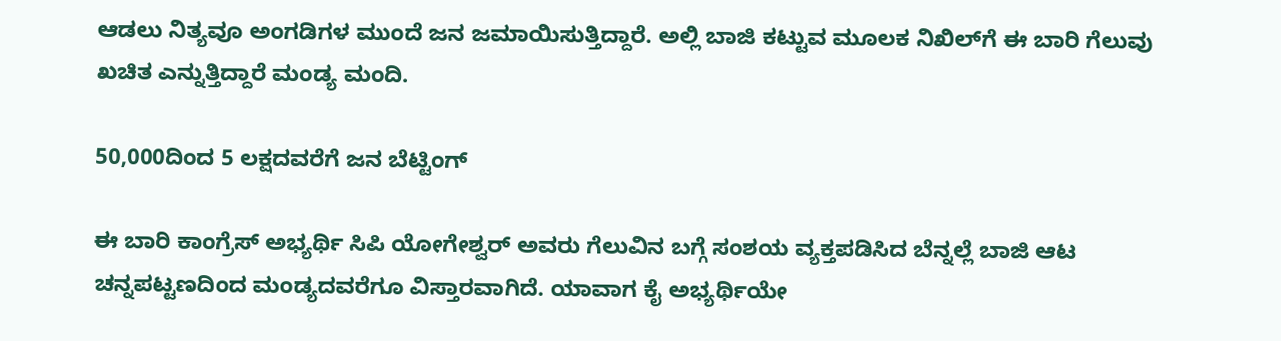ಆಡಲು ನಿತ್ಯವೂ ಅಂಗಡಿಗಳ ಮುಂದೆ ಜನ ಜಮಾಯಿಸುತ್ತಿದ್ದಾರೆ. ಅಲ್ಲಿ ಬಾಜಿ ಕಟ್ಟುವ ಮೂಲಕ ನಿಖಿಲ್‌ಗೆ ಈ ಬಾರಿ ಗೆಲುವು ಖಚಿತ ಎನ್ನುತ್ತಿದ್ದಾರೆ ಮಂಡ್ಯ ಮಂದಿ.

50,000ದಿಂದ 5 ಲಕ್ಷದವರೆಗೆ ಜನ ಬೆಟ್ಟಿಂಗ್

ಈ ಬಾರಿ ಕಾಂಗ್ರೆಸ್‌ ಅಭ್ಯರ್ಥಿ ಸಿಪಿ ಯೋಗೇಶ್ವರ್ ಅವರು ಗೆಲುವಿನ ಬಗ್ಗೆ ಸಂಶಯ ವ್ಯಕ್ತಪಡಿಸಿದ ಬೆನ್ನಲ್ಲೆ ಬಾಜಿ ಆಟ ಚನ್ನಪಟ್ಟಣದಿಂದ ಮಂಡ್ಯದವರೆಗೂ ವಿಸ್ತಾರವಾಗಿದೆ. ಯಾವಾಗ ಕೈ ಅಭ್ಯರ್ಥಿಯೇ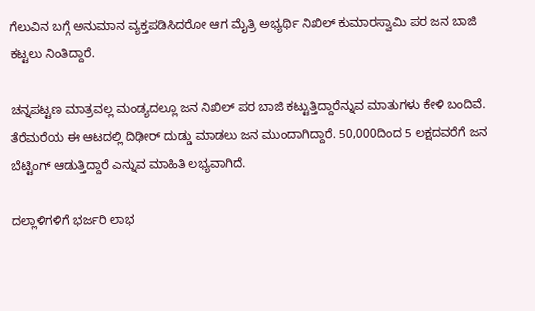ಗೆಲುವಿನ ಬಗ್ಗೆ ಅನುಮಾನ ವ್ಯಕ್ತಪಡಿಸಿದರೋ ಆಗ ಮೈತ್ರಿ ಅಭ್ಯರ್ಥಿ ನಿಖಿಲ್ ಕುಮಾರಸ್ವಾಮಿ ಪರ ಜನ ಬಾಜಿ ಕಟ್ಟಲು ನಿಂತಿದ್ದಾರೆ.

ಚನ್ನಪಟ್ಟಣ ಮಾತ್ರವಲ್ಲ ಮಂಡ್ಯದಲ್ಲೂ ಜನ ನಿಖಿಲ್ ಪರ ಬಾಜಿ ಕಟ್ಟುತ್ತಿದ್ದಾರೆನ್ನುವ ಮಾತುಗಳು ಕೇಳಿ ಬಂದಿವೆ. ತೆರೆಮರೆಯ ಈ ಆಟದಲ್ಲಿ ದಿಢೀರ್ ದುಡ್ಡು ಮಾಡಲು ಜನ ಮುಂದಾಗಿದ್ದಾರೆ. 50,000ದಿಂದ 5 ಲಕ್ಷದವರೆಗೆ ಜನ ಬೆಟ್ಟಿಂಗ್ ಆಡುತ್ತಿದ್ದಾರೆ ಎನ್ನುವ ಮಾಹಿತಿ ಲಭ್ಯವಾಗಿದೆ.

ದಲ್ಲಾಳಿಗಳಿಗೆ ಭರ್ಜರಿ ಲಾಭ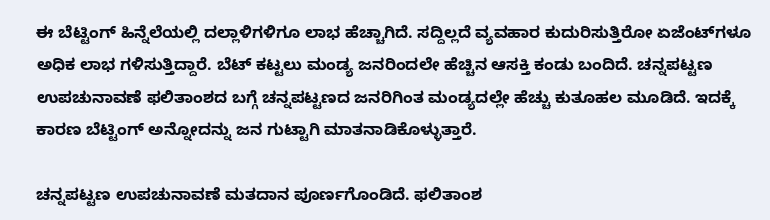ಈ ಬೆಟ್ಟಿಂಗ್ ಹಿನ್ನೆಲೆಯಲ್ಲಿ ದಲ್ಲಾಳಿಗಳಿಗೂ ಲಾಭ ಹೆಚ್ಚಾಗಿದೆ. ಸದ್ದಿಲ್ಲದೆ ವ್ಯವಹಾರ ಕುದುರಿಸುತ್ತಿರೋ ಏಜೆಂಟ್‌ಗಳೂ ಅಧಿಕ ಲಾಭ ಗಳಿಸುತ್ತಿದ್ದಾರೆ. ಬೆಟ್‌ ಕಟ್ಟಲು ಮಂಡ್ಯ ಜನರಿಂದಲೇ ಹೆಚ್ಚಿನ ಆಸಕ್ತಿ ಕಂಡು ಬಂದಿದೆ. ಚನ್ನಪಟ್ಟಣ ಉಪಚುನಾವಣೆ ಫಲಿತಾಂಶದ ಬಗ್ಗೆ ಚನ್ನಪಟ್ಟಣದ ಜನರಿಗಿಂತ ಮಂಡ್ಯದಲ್ಲೇ ಹೆಚ್ಚು ಕುತೂಹಲ ಮೂಡಿದೆ. ಇದಕ್ಕೆ ಕಾರಣ ಬೆಟ್ಟಿಂಗ್ ಅನ್ನೋದನ್ನು ಜನ ಗುಟ್ಟಾಗಿ ಮಾತನಾಡಿಕೊಳ್ಳುತ್ತಾರೆ.

ಚನ್ನಪಟ್ಟಣ ಉಪಚುನಾವಣೆ ಮತದಾನ ಪೂರ್ಣಗೊಂಡಿದೆ. ಫಲಿತಾಂಶ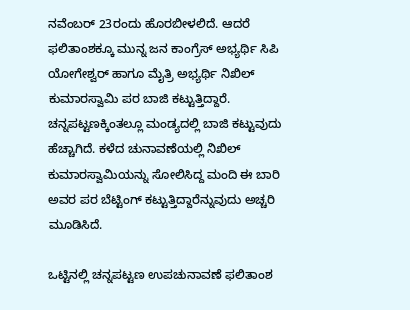ನವೆಂಬರ್ 23ರಂದು ಹೊರಬೀಳಲಿದೆ. ಆದರೆ ಫಲಿತಾಂಶಕ್ಕೂ ಮುನ್ನ ಜನ ಕಾಂಗ್ರೆಸ್‌ ಅಭ್ಯರ್ಥಿ ಸಿಪಿ ಯೋಗೇಶ್ವರ್ ಹಾಗೂ ಮೈತ್ರಿ ಅಭ್ಯರ್ಥಿ ನಿಖಿಲ್ ಕುಮಾರಸ್ವಾಮಿ ಪರ ಬಾಜಿ ಕಟ್ಟುತ್ತಿದ್ದಾರೆ. ಚನ್ನಪಟ್ಟಣಕ್ಕಿಂತಲ್ಲೂ ಮಂಡ್ಯದಲ್ಲಿ ಬಾಜಿ ಕಟ್ಟುವುದು ಹೆಚ್ಚಾಗಿದೆ. ಕಳೆದ ಚುನಾವಣೆಯಲ್ಲಿ ನಿಖಿಲ್ ಕುಮಾರಸ್ವಾಮಿಯನ್ನು ಸೋಲಿಸಿದ್ದ ಮಂದಿ ಈ ಬಾರಿ ಅವರ ಪರ ಬೆಟ್ಟಿಂಗ್ ಕಟ್ಟುತ್ತಿದ್ದಾರೆನ್ನುವುದು ಅಚ್ಚರಿ ಮೂಡಿಸಿದೆ.

ಒಟ್ಟಿನಲ್ಲಿ ಚನ್ನಪಟ್ಟಣ ಉಪಚುನಾವಣೆ ಫಲಿತಾಂಶ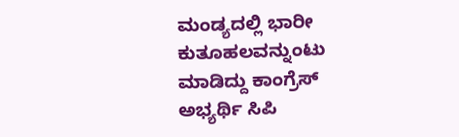ಮಂಡ್ಯದಲ್ಲಿ ಭಾರೀ ಕುತೂಹಲವನ್ನುಂಟು ಮಾಡಿದ್ದು ಕಾಂಗ್ರೆಸ್‌ ಅಭ್ಯರ್ಥಿ ಸಿಪಿ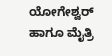ಯೋಗೇಶ್ವರ್ ಹಾಗೂ ಮೈತ್ರಿ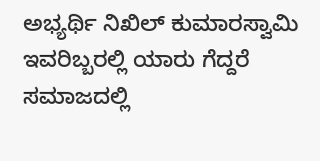ಅಭ್ಯರ್ಥಿ ನಿಖಿಲ್ ಕುಮಾರಸ್ವಾಮಿ ಇವರಿಬ್ಬರಲ್ಲಿ ಯಾರು ಗೆದ್ದರೆ ಸಮಾಜದಲ್ಲಿ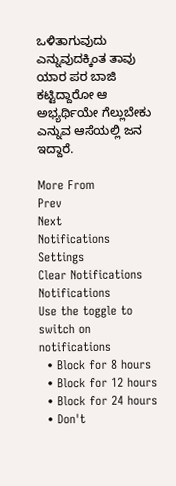ಒಳಿತಾಗುವುದು ಎನ್ನುವುದಕ್ಕಿಂತ ತಾವು ಯಾರ ಪರ ಬಾಜಿ ಕಟ್ಟಿದ್ದಾರೋ ಆ ಅಭ್ಯರ್ಥಿಯೇ ಗೆಲ್ಲುಬೇಕು ಎನ್ನುವ ಆಸೆಯಲ್ಲಿ ಜನ ಇದ್ದಾರೆ.

More From
Prev
Next
Notifications
Settings
Clear Notifications
Notifications
Use the toggle to switch on notifications
  • Block for 8 hours
  • Block for 12 hours
  • Block for 24 hours
  • Don't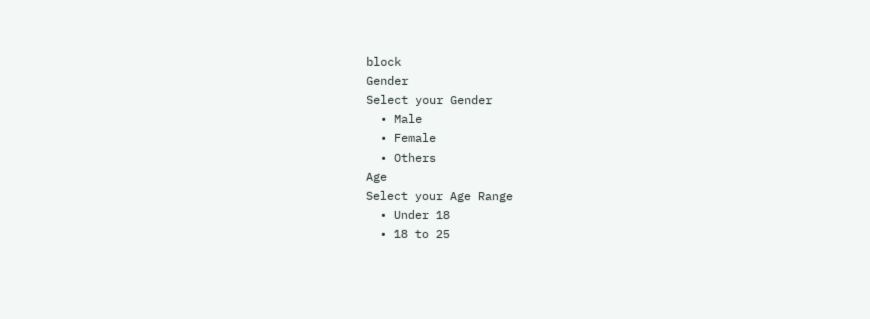block
Gender
Select your Gender
  • Male
  • Female
  • Others
Age
Select your Age Range
  • Under 18
  • 18 to 25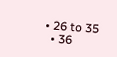• 26 to 35
  • 36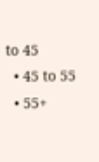to 45
  • 45 to 55
  • 55+